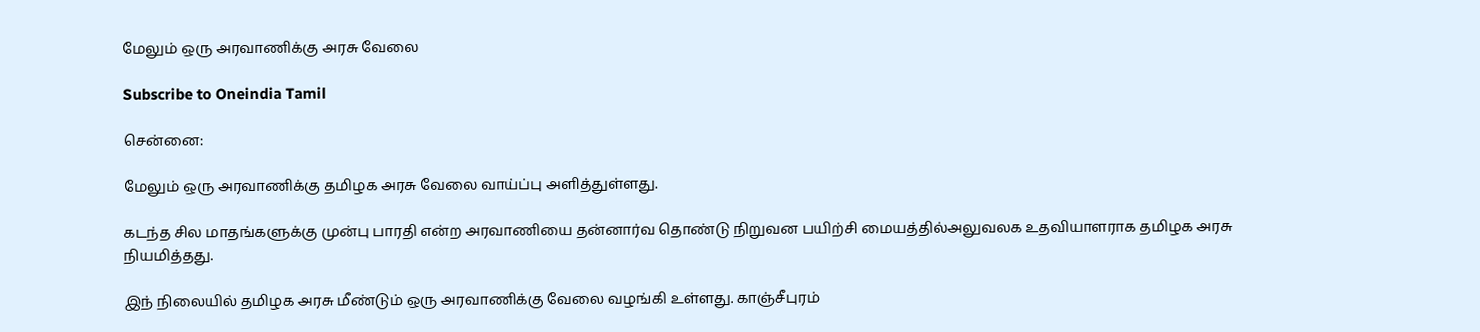மேலும் ஒரு அரவாணிக்கு அரசு வேலை

Subscribe to Oneindia Tamil

சென்னை:

மேலும் ஒரு அரவாணிக்கு தமிழக அரசு வேலை வாய்ப்பு அளித்துள்ளது.

கடந்த சில மாதங்களுக்கு முன்பு பாரதி என்ற அரவாணியை தன்னார்வ தொண்டு நிறுவன பயிற்சி மையத்தில்அலுவலக உதவியாளராக தமிழக அரசு நியமித்தது.

இந் நிலையில் தமிழக அரசு மீண்டும் ஒரு அரவாணிக்கு வேலை வழங்கி உள்ளது. காஞ்சீபுரம்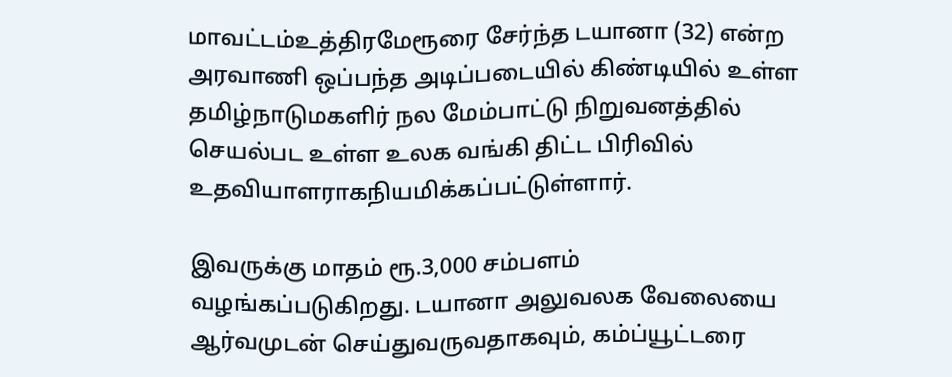மாவட்டம்உத்திரமேரூரை சேர்ந்த டயானா (32) என்ற அரவாணி ஒப்பந்த அடிப்படையில் கிண்டியில் உள்ள தமிழ்நாடுமகளிர் நல மேம்பாட்டு நிறுவனத்தில் செயல்பட உள்ள உலக வங்கி திட்ட பிரிவில் உதவியாளராகநியமிக்கப்பட்டுள்ளார்.

இவருக்கு மாதம் ரூ.3,000 சம்பளம் வழங்கப்படுகிறது. டயானா அலுவலக வேலையை ஆர்வமுடன் செய்துவருவதாகவும், கம்ப்யூட்டரை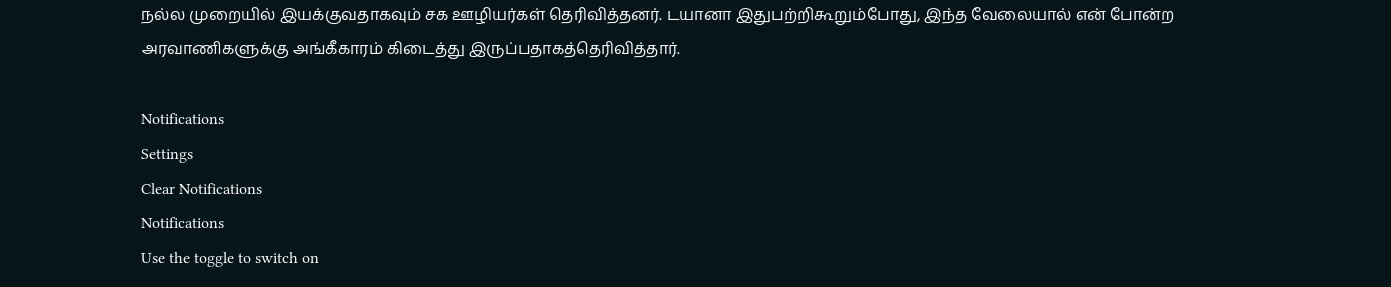நல்ல முறையில் இயக்குவதாகவும் சக ஊழியர்கள் தெரிவித்தனர். டயானா இதுபற்றிகூறும்போது, இந்த வேலையால் என் போன்ற அரவாணிகளுக்கு அங்கீகாரம் கிடைத்து இருப்பதாகத்தெரிவித்தார்.

Notifications
Settings
Clear Notifications
Notifications
Use the toggle to switch on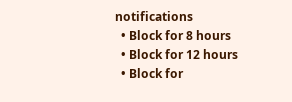notifications
  • Block for 8 hours
  • Block for 12 hours
  • Block for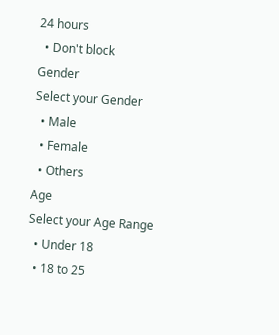24 hours
  • Don't block
Gender
Select your Gender
  • Male
  • Female
  • Others
Age
Select your Age Range
  • Under 18
  • 18 to 25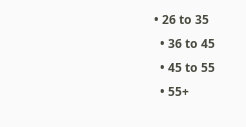• 26 to 35
  • 36 to 45
  • 45 to 55
  • 55+